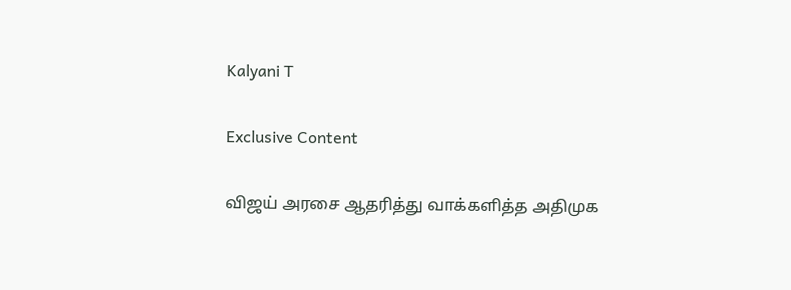Kalyani T

Exclusive Content

விஜய் அரசை ஆதரித்து வாக்களித்த அதிமுக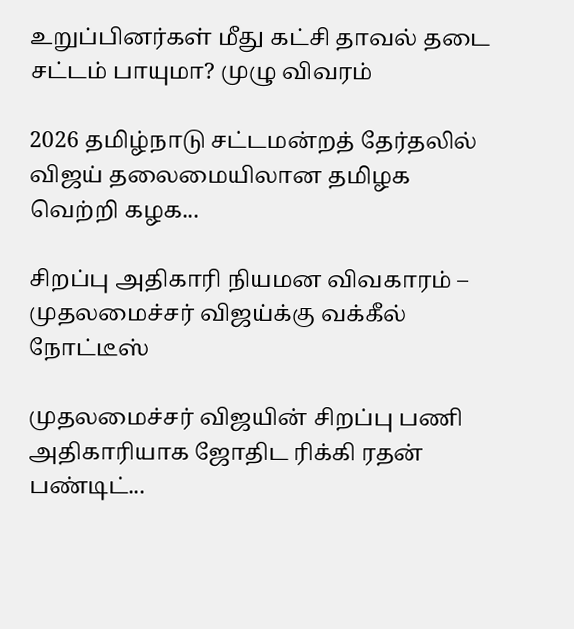உறுப்பினர்கள் மீது கட்சி தாவல் தடை சட்டம் பாயுமா? முழு விவரம்

2026 தமிழ்நாடு சட்டமன்றத் தேர்தலில் விஜய் தலைமையிலான தமிழக வெற்றி கழக...

சிறப்பு அதிகாரி நியமன விவகாரம் – முதலமைச்சர் விஜய்க்கு வக்கீல் நோட்டீஸ்

முதலமைச்சர் விஜயின் சிறப்பு பணி அதிகாரியாக ஜோதிட ரிக்கி ரதன் பண்டிட்...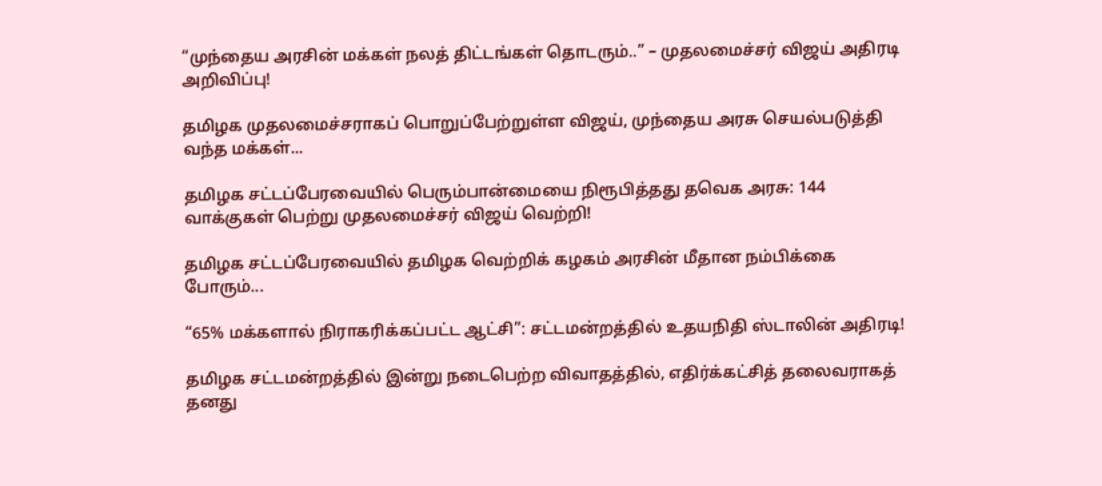“முந்தைய அரசின் மக்கள் நலத் திட்டங்கள் தொடரும்..” – முதலமைச்சர் விஜய் அதிரடி அறிவிப்பு!

தமிழக முதலமைச்சராகப் பொறுப்பேற்றுள்ள விஜய், முந்தைய அரசு செயல்படுத்தி வந்த மக்கள்...

தமிழக சட்டப்பேரவையில் பெரும்பான்மையை நிரூபித்தது தவெக அரசு: 144 வாக்குகள் பெற்று முதலமைச்சர் விஜய் வெற்றி!

தமிழக சட்டப்பேரவையில் தமிழக வெற்றிக் கழகம் அரசின் மீதான நம்பிக்கை போரும்...

“65% மக்களால் நிராகரிக்கப்பட்ட ஆட்சி”: சட்டமன்றத்தில் உதயநிதி ஸ்டாலின் அதிரடி!

தமிழக சட்டமன்றத்தில் இன்று நடைபெற்ற விவாதத்தில், எதிர்க்கட்சித் தலைவராகத் தனது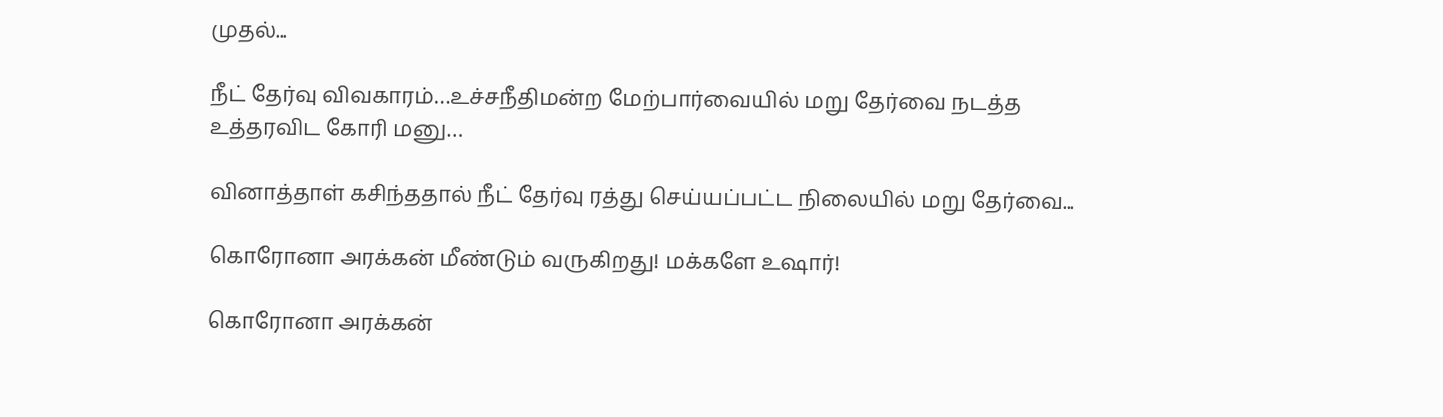முதல்...

நீட் தேர்வு விவகாரம்…உச்சநீதிமன்ற மேற்பார்வையில் மறு தேர்வை நடத்த உத்தரவிட கோரி மனு…

வினாத்தாள் கசிந்ததால் நீட் தேர்வு ரத்து செய்யப்பட்ட நிலையில் மறு தேர்வை...

கொரோனா அரக்கன் மீண்டும் வருகிறது! மக்களே உஷார்!

கொரோனா அரக்கன்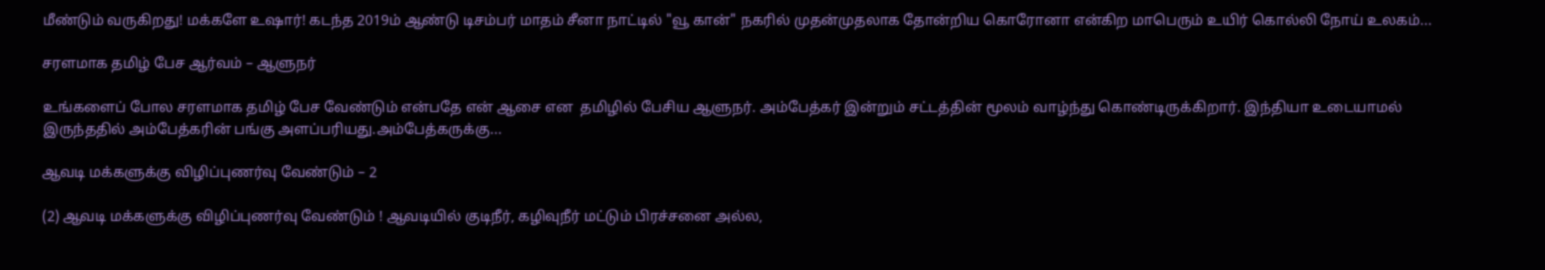மீண்டும் வருகிறது! மக்களே உஷார்! கடந்த 2019ம் ஆண்டு டிசம்பர் மாதம் சீனா நாட்டில் "வூ கான்" நகரில் முதன்முதலாக தோன்றிய கொரோனா என்கிற மாபெரும் உயிர் கொல்லி நோய் உலகம்...

சரளமாக தமிழ் பேச ஆர்வம் – ஆளுநர்

உங்களைப் போல சரளமாக தமிழ் பேச வேண்டும் என்பதே என் ஆசை என  தமிழில் பேசிய ஆளுநர். அம்பேத்கர் இன்றும் சட்டத்தின் மூலம் வாழ்ந்து கொண்டிருக்கிறார். இந்தியா உடையாமல் இருந்ததில் அம்பேத்கரின் பங்கு அளப்பரியது.அம்பேத்கருக்கு...

ஆவடி மக்களுக்கு விழிப்புணர்வு வேண்டும் – 2

(2) ஆவடி மக்களுக்கு விழிப்புணர்வு வேண்டும் ! ஆவடியில் குடிநீர், கழிவுநீர் மட்டும் பிரச்சனை அல்ல,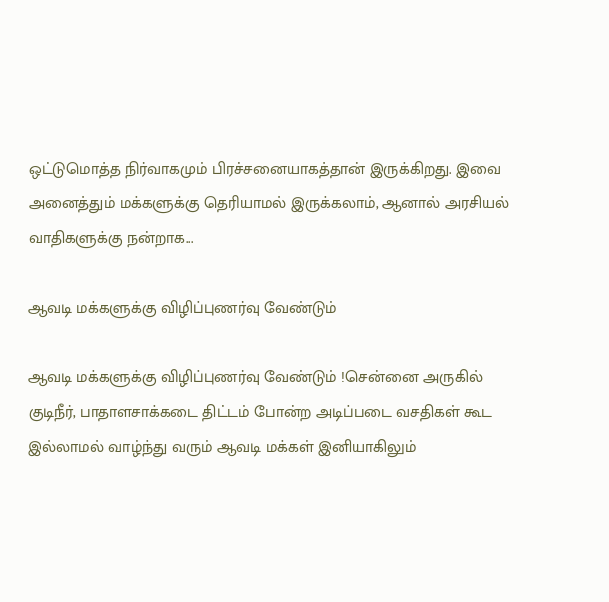ஒட்டுமொத்த நிர்வாகமும் பிரச்சனையாகத்தான் இருக்கிறது. இவை அனைத்தும் மக்களுக்கு தெரியாமல் இருக்கலாம், ஆனால் அரசியல் வாதிகளுக்கு நன்றாக...

ஆவடி மக்களுக்கு விழிப்புணர்வு வேண்டும்

ஆவடி மக்களுக்கு விழிப்புணர்வு வேண்டும் !சென்னை அருகில் குடிநீர், பாதாளசாக்கடை திட்டம் போன்ற அடிப்படை வசதிகள் கூட இல்லாமல் வாழ்ந்து வரும் ஆவடி மக்கள் இனியாகிலும்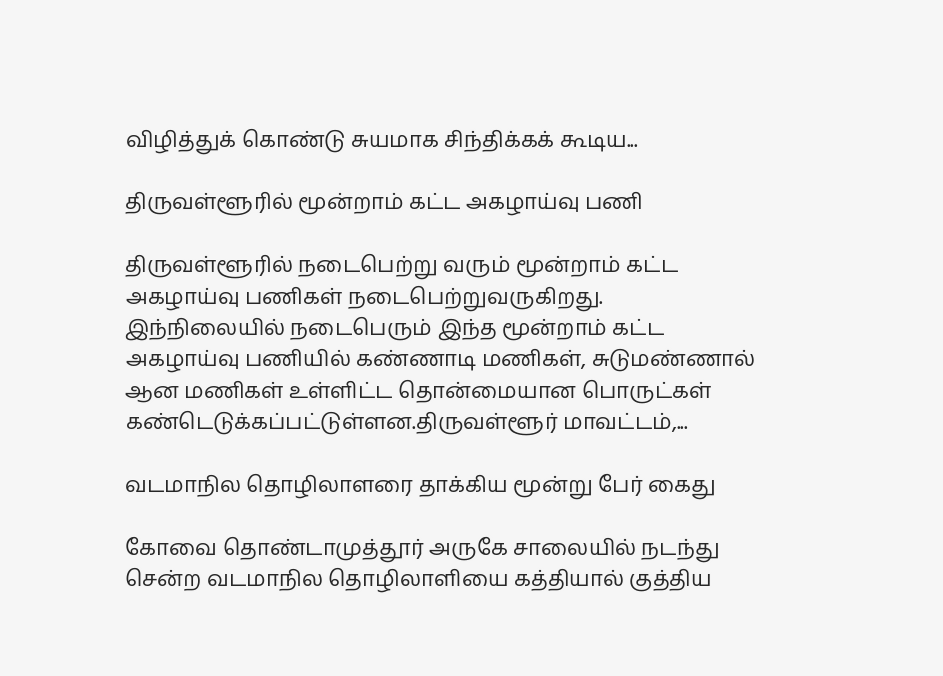விழித்துக் கொண்டு சுயமாக சிந்திக்கக் கூடிய...

திருவள்ளூரில் மூன்றாம் கட்ட அகழாய்வு பணி

திருவள்ளூரில் நடைபெற்று வரும் மூன்றாம் கட்ட அகழாய்வு பணிகள் நடைபெற்றுவருகிறது. இந்நிலையில் நடைபெரும் இந்த மூன்றாம் கட்ட அகழாய்வு பணியில் கண்ணாடி மணிகள், சுடுமண்ணால் ஆன மணிகள் உள்ளிட்ட தொன்மையான பொருட்கள் கண்டெடுக்கப்பட்டுள்ளன.திருவள்ளூர் மாவட்டம்,...

வடமாநில தொழிலாளரை தாக்கிய மூன்று பேர் கைது

கோவை தொண்டாமுத்தூர் அருகே சாலையில் நடந்து சென்ற வடமாநில தொழிலாளியை கத்தியால் குத்திய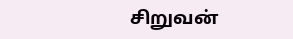சிறுவன்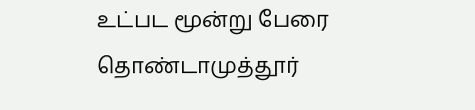உட்பட மூன்று பேரை தொண்டாமுத்தூர்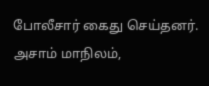போலீசார் கைது செய்தனர். அசாம் மாநிலம்,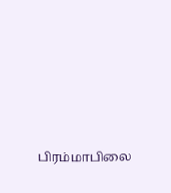பிரம்மாபிலை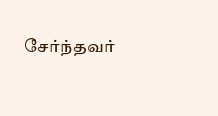சேர்ந்தவர்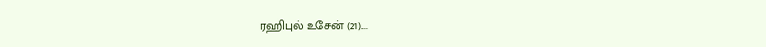ரஹிபுல் உசேன் (21)....